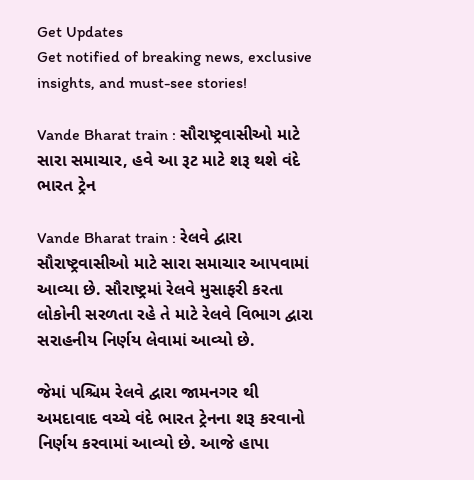Get Updates
Get notified of breaking news, exclusive insights, and must-see stories!

Vande Bharat train : સૌરાષ્ટ્રવાસીઓ માટે સારા સમાચાર, હવે આ રૂટ માટે શરૂ થશે વંદે ભારત ટ્રેન

Vande Bharat train : રેલવે દ્વારા સૌરાષ્ટ્રવાસીઓ માટે સારા સમાચાર આપવામાં આવ્યા છે. સૌરાષ્ટ્રમાં રેલવે મુસાફરી કરતા લોકોની સરળતા રહે તે માટે રેલવે વિભાગ દ્વારા સરાહનીય નિર્ણય લેવામાં આવ્યો છે.

જેમાં પશ્ચિમ રેલવે દ્વારા જામનગર થી અમદાવાદ વચ્ચે વંદે ભારત ટ્રેનના શરૂ કરવાનો નિર્ણય કરવામાં આવ્યો છે. આજે હાપા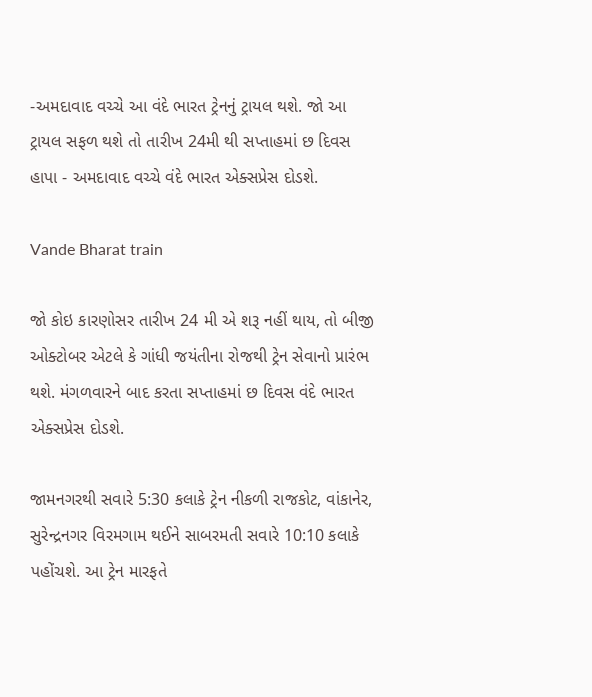-અમદાવાદ વચ્ચે આ વંદે ભારત ટ્રેનનું ટ્રાયલ થશે. જો આ ટ્રાયલ સફળ થશે તો તારીખ 24મી થી સપ્તાહમાં છ દિવસ હાપા - અમદાવાદ વચ્ચે વંદે ભારત એક્સપ્રેસ દોડશે.

Vande Bharat train

જો કોઇ કારણોસર તારીખ 24 મી એ શરૂ નહીં થાય, તો બીજી ઓક્ટોબર એટલે કે ગાંધી જયંતીના રોજથી ટ્રેન સેવાનો પ્રારંભ થશે. મંગળવારને બાદ કરતા સપ્તાહમાં છ દિવસ વંદે ભારત એક્સપ્રેસ દોડશે.

જામનગરથી સવારે 5:30 કલાકે ટ્રેન નીકળી રાજકોટ, વાંકાનેર, સુરેન્દ્રનગર વિરમગામ થઈને સાબરમતી સવારે 10:10 કલાકે પહોંચશે. આ ટ્રેન મારફતે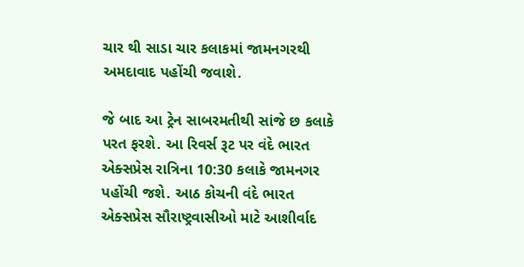ચાર થી સાડા ચાર કલાકમાં જામનગરથી અમદાવાદ પહોંચી જવાશે.

જે બાદ આ ટ્રેન સાબરમતીથી સાંજે છ કલાકે પરત ફરશે. આ રિવર્સ રૂટ પર વંદે ભારત એક્સપ્રેસ રાત્રિના 10:30 કલાકે જામનગર પહોંચી જશે. આઠ કોચની વંદે ભારત એક્સપ્રેસ સૌરાષ્ટ્રવાસીઓ માટે આશીર્વાદ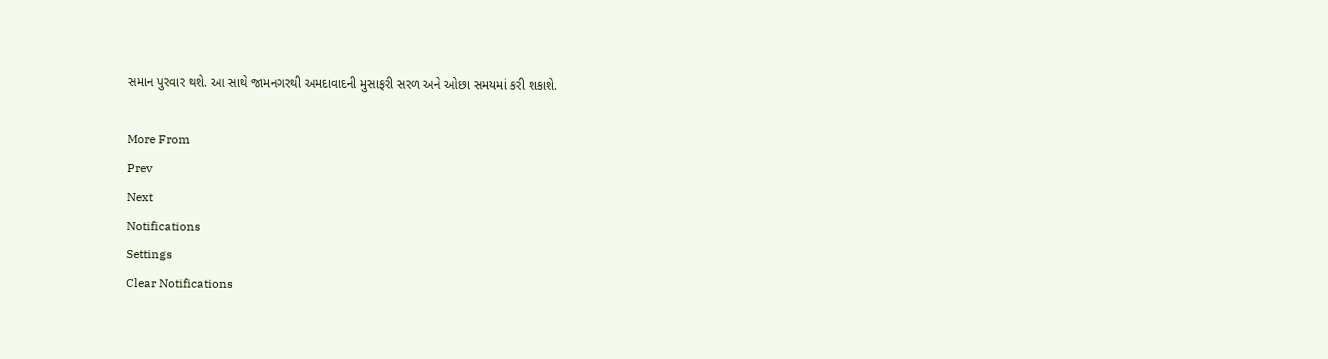સમાન પુરવાર થશે. આ સાથે જામનગરથી અમદાવાદની મુસાફરી સરળ અને ઓછા સમયમાં કરી શકાશે.

More From
Prev
Next
Notifications
Settings
Clear Notifications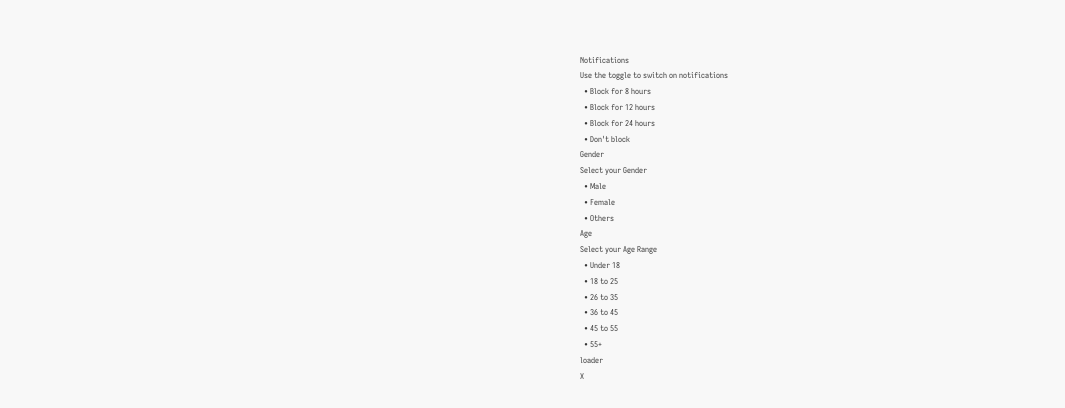Notifications
Use the toggle to switch on notifications
  • Block for 8 hours
  • Block for 12 hours
  • Block for 24 hours
  • Don't block
Gender
Select your Gender
  • Male
  • Female
  • Others
Age
Select your Age Range
  • Under 18
  • 18 to 25
  • 26 to 35
  • 36 to 45
  • 45 to 55
  • 55+
loader
X